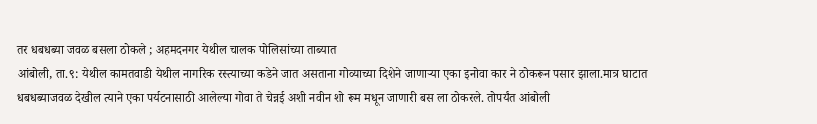तर धबधब्या जवळ बसला ठोकले ; अहमदनगर येथील चालक पोलिसांच्या ताब्यात
आंबोली, ता.९: येथील कामतवाडी येथील नागरिक रस्त्याच्या कडेने जात असताना गोव्याच्या दिशेने जाणाऱ्या एका इनोवा कार ने ठोकरून पसार झाला.मात्र घाटात धबधब्याजवळ देखील त्याने एका पर्यटनासाठी आलेल्या गोवा ते चेन्नई अशी नवीन शो रूम मधून जाणारी बस ला ठोकरले. तोपर्यंत आंबोली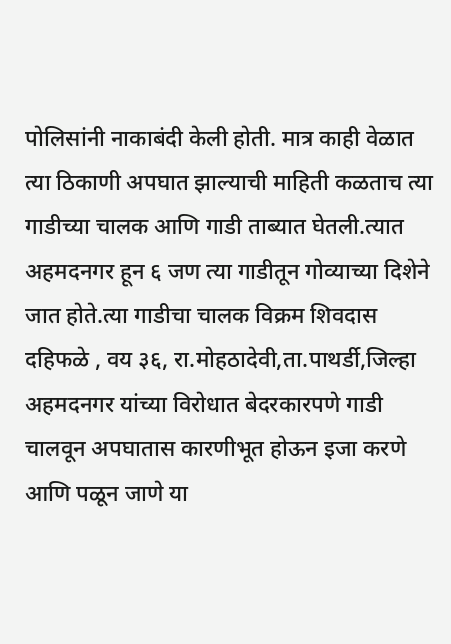पोलिसांनी नाकाबंदी केली होती. मात्र काही वेळात त्या ठिकाणी अपघात झाल्याची माहिती कळताच त्या गाडीच्या चालक आणि गाडी ताब्यात घेतली.त्यात अहमदनगर हून ६ जण त्या गाडीतून गोव्याच्या दिशेने जात होते.त्या गाडीचा चालक विक्रम शिवदास दहिफळे , वय ३६, रा.मोहठादेवी,ता.पाथर्डी,जिल्हा अहमदनगर यांच्या विरोधात बेदरकारपणे गाडी चालवून अपघातास कारणीभूत होऊन इजा करणे आणि पळून जाणे या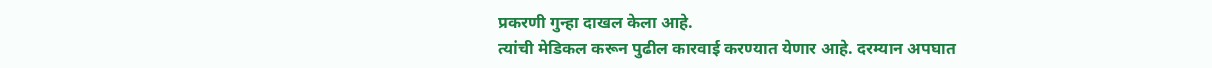प्रकरणी गुन्हा दाखल केला आहे.
त्यांची मेडिकल करून पुढील कारवाई करण्यात येणार आहे. दरम्यान अपघात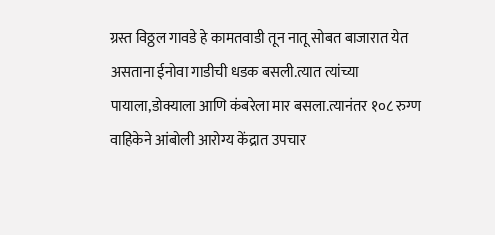ग्रस्त विठ्ठल गावडे हे कामतवाडी तून नातू सोबत बाजारात येत असताना ईनोवा गाडीची धडक बसली.त्यात त्यांच्या पायाला,डोक्याला आणि कंबरेला मार बसला.त्यानंतर १०८ रुग्ण वाहिकेने आंबोली आरोग्य केंद्रात उपचार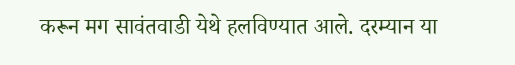करून मग सावंतवाडी येथे हलविण्यात आले. दरम्यान या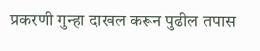प्रकरणी गुन्हा दाखल करून पुढील तपास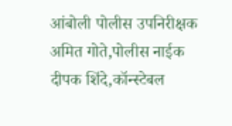आंबोली पोलीस उपनिरीक्षक अमित गोते,पोलीस नाईक दीपक शिंदे,कॉन्स्टेबल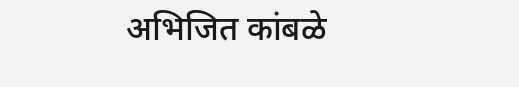अभिजित कांबळे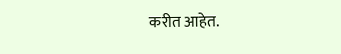करीत आहेत.